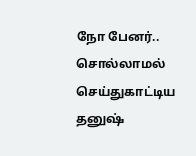நோ பேனர்.. சொல்லாமல் செய்துகாட்டிய தனுஷ்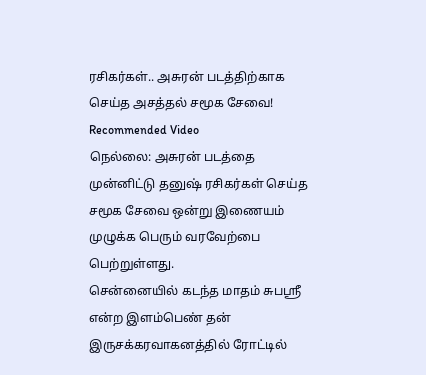ரசிகர்கள்.. அசுரன் படத்திற்காக செய்த அசத்தல் சமூக சேவை!
Recommended Video
நெல்லை: அசுரன் படத்தை முன்னிட்டு தனுஷ் ரசிகர்கள் செய்த சமூக சேவை ஒன்று இணையம் முழுக்க பெரும் வரவேற்பை பெற்றுள்ளது.
சென்னையில் கடந்த மாதம் சுபஸ்ரீ என்ற இளம்பெண் தன் இருசக்கரவாகனத்தில் ரோட்டில்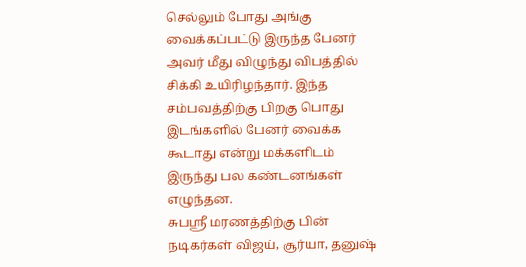செல்லும் போது அங்கு வைக்கப்பட்டு இருந்த பேனர் அவர் மீது விழுந்து விபத்தில் சிக்கி உயிரிழந்தார். இந்த சம்பவத்திற்கு பிறகு பொது இடங்களில் பேனர் வைக்க கூடாது என்று மக்களிடம் இருந்து பல கண்டனங்கள் எழுந்தன.
சுபஸ்ரீ மரணத்திற்கு பின் நடிகர்கள் விஜய், சூர்யா, தனுஷ்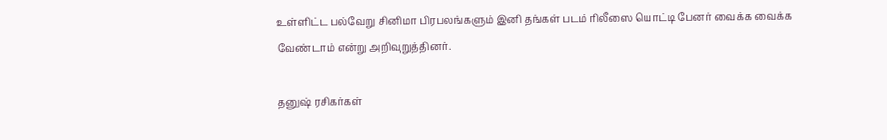உள்ளிட்ட பல்வேறு சினிமா பிரபலங்களும் இனி தங்கள் படம் ரிலீஸை யொட்டி பேனர் வைக்க வைக்க வேண்டாம் என்று அறிவுறுத்தினர்.

தனுஷ் ரசிகர்கள்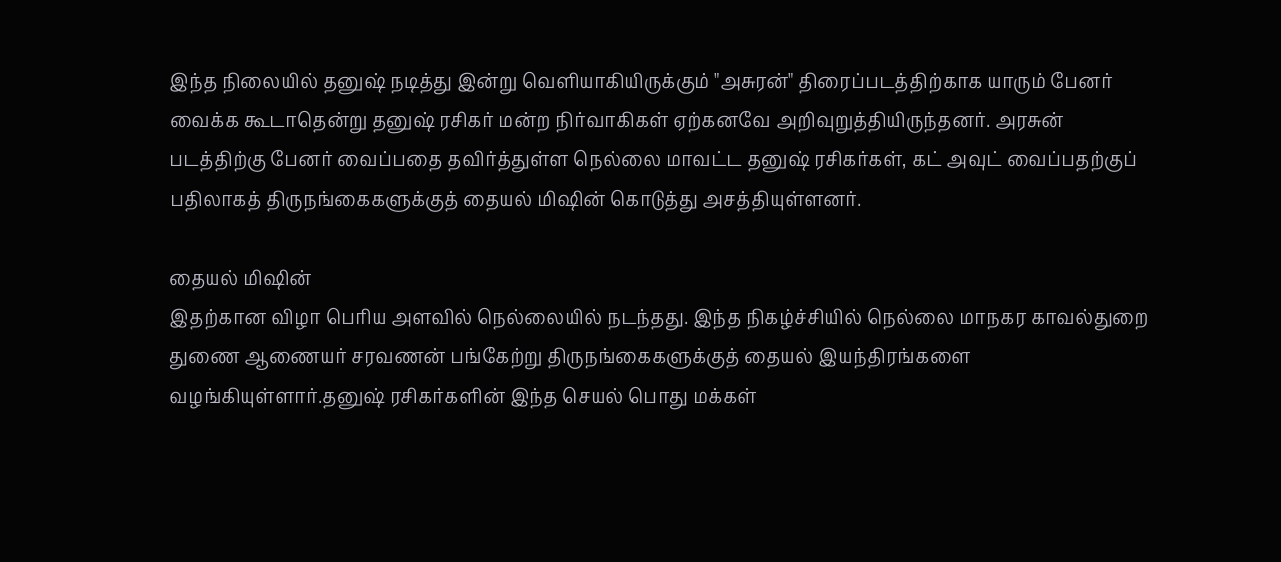இந்த நிலையில் தனுஷ் நடித்து இன்று வெளியாகியிருக்கும் "அசுரன்" திரைப்படத்திற்காக யாரும் பேனர் வைக்க கூடாதென்று தனுஷ் ரசிகர் மன்ற நிர்வாகிகள் ஏற்கனவே அறிவுறுத்தியிருந்தனர். அரசுன் படத்திற்கு பேனர் வைப்பதை தவிர்த்துள்ள நெல்லை மாவட்ட தனுஷ் ரசிகர்கள், கட் அவுட் வைப்பதற்குப் பதிலாகத் திருநங்கைகளுக்குத் தையல் மிஷின் கொடுத்து அசத்தியுள்ளனர்.

தையல் மிஷின்
இதற்கான விழா பெரிய அளவில் நெல்லையில் நடந்தது. இந்த நிகழ்ச்சியில் நெல்லை மாநகர காவல்துறை துணை ஆணையர் சரவணன் பங்கேற்று திருநங்கைகளுக்குத் தையல் இயந்திரங்களை வழங்கியுள்ளார்.தனுஷ் ரசிகர்களின் இந்த செயல் பொது மக்கள்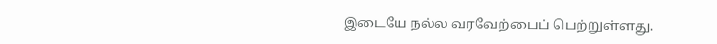இடையே நல்ல வரவேற்பைப் பெற்றுள்ளது.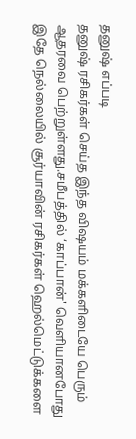தனுஷ் எப்படி
தனுஷ் ரசிகர்கள் செய்த இந்த விஷயம் மக்களிடையே பெரும் ஆதரவை பெற்றுள்ளது.சமீபத்தில் ‘காப்பான்' வெளியானபோது இதே நெல்லையில் சூர்யாவின் ரசிகர்கள் ஹெல்மெட்டுக்களை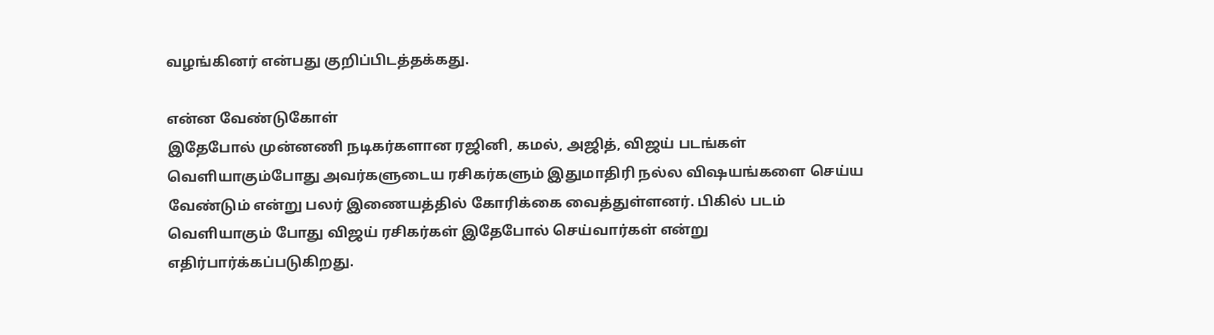வழங்கினர் என்பது குறிப்பிடத்தக்கது.

என்ன வேண்டுகோள்
இதேபோல் முன்னணி நடிகர்களான ரஜினி, கமல், அஜித், விஜய் படங்கள் வெளியாகும்போது அவர்களுடைய ரசிகர்களும் இதுமாதிரி நல்ல விஷயங்களை செய்ய வேண்டும் என்று பலர் இணையத்தில் கோரிக்கை வைத்துள்ளனர். பிகில் படம் வெளியாகும் போது விஜய் ரசிகர்கள் இதேபோல் செய்வார்கள் என்று எதிர்பார்க்கப்படுகிறது.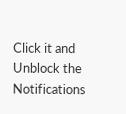Click it and Unblock the Notifications